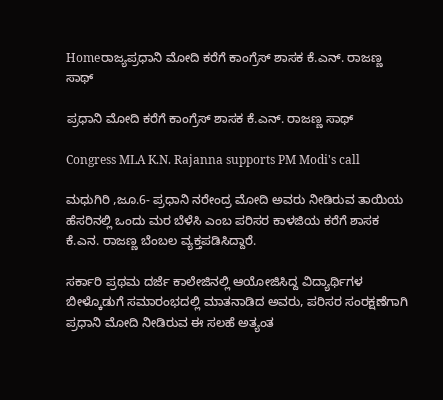Homeರಾಜ್ಯಪ್ರಧಾನಿ ಮೋದಿ ಕರೆಗೆ ಕಾಂಗ್ರೆಸ್ ಶಾಸಕ ಕೆ.ಎನ್‌. ರಾಜಣ್ಣ ಸಾಥ್‌

ಪ್ರಧಾನಿ ಮೋದಿ ಕರೆಗೆ ಕಾಂಗ್ರೆಸ್ ಶಾಸಕ ಕೆ.ಎನ್‌. ರಾಜಣ್ಣ ಸಾಥ್‌

Congress MLA K.N. Rajanna supports PM Modi's call

ಮಧುಗಿರಿ ,ಜೂ.6- ಪ್ರಧಾನಿ ನರೇಂದ್ರ ಮೋದಿ ಅವರು ನೀಡಿರುವ ತಾಯಿಯ ಹೆಸರಿನಲ್ಲಿ ಒಂದು ಮರ ಬೆಳೆಸಿ ಎಂಬ ಪರಿಸರ ಕಾಳಜಿಯ ಕರೆಗೆ ಶಾಸಕ ಕೆ.ಎನ. ರಾಜಣ್ಣ ಬೆಂಬಲ ವ್ಯಕ್ತಪಡಿಸಿದ್ದಾರೆ.

ಸರ್ಕಾರಿ ಪ್ರಥಮ ದರ್ಜೆ ಕಾಲೇಜಿನಲ್ಲಿ ಆಯೋಜಿಸಿದ್ದ ವಿದ್ಯಾರ್ಥಿಗಳ ಬೀಳ್ಕೊಡುಗೆ ಸಮಾರಂಭದಲ್ಲಿ ಮಾತನಾಡಿದ ಅವರು, ಪರಿಸರ ಸಂರಕ್ಷಣೆಗಾಗಿ ಪ್ರಧಾನಿ ಮೋದಿ ನೀಡಿರುವ ಈ ಸಲಹೆ ಅತ್ಯಂತ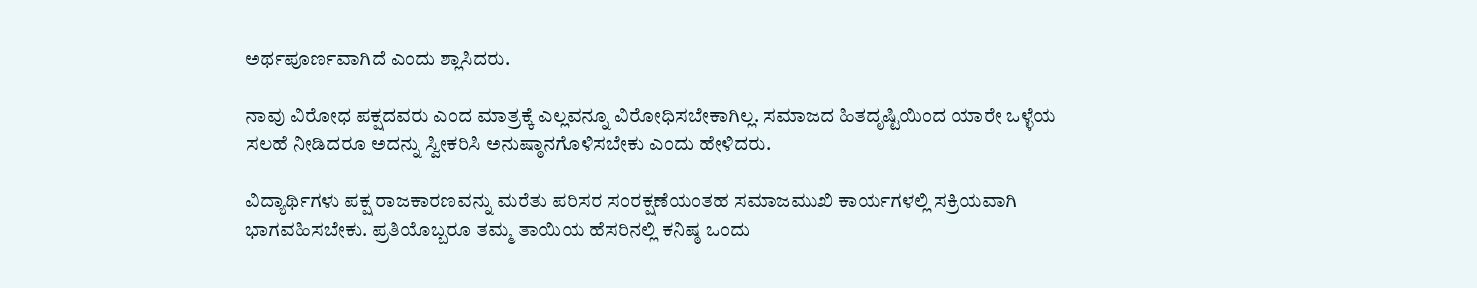ಅರ್ಥಪೂರ್ಣವಾಗಿದೆ ಎಂದು ಶ್ಲಾಸಿದರು.

ನಾವು ವಿರೋಧ ಪಕ್ಷದವರು ಎಂದ ಮಾತ್ರಕ್ಕೆ ಎಲ್ಲವನ್ನೂ ವಿರೋಧಿಸಬೇಕಾಗಿಲ್ಲ. ಸಮಾಜದ ಹಿತದೃಷ್ಟಿಯಿಂದ ಯಾರೇ ಒಳ್ಳೆಯ ಸಲಹೆ ನೀಡಿದರೂ ಅದನ್ನು ಸ್ವೀಕರಿಸಿ ಅನುಷ್ಠಾನಗೊಳಿಸಬೇಕು ಎಂದು ಹೇಳಿದರು.

ವಿದ್ಯಾರ್ಥಿಗಳು ಪಕ್ಷ ರಾಜಕಾರಣವನ್ನು ಮರೆತು ಪರಿಸರ ಸಂರಕ್ಷಣೆಯಂತಹ ಸಮಾಜಮುಖಿ ಕಾರ್ಯಗಳಲ್ಲಿ ಸಕ್ರಿಯವಾಗಿ ಭಾಗವಹಿಸಬೇಕು. ಪ್ರತಿಯೊಬ್ಬರೂ ತಮ್ಮ ತಾಯಿಯ ಹೆಸರಿನಲ್ಲಿ ಕನಿಷ್ಠ ಒಂದು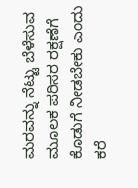ಮರವನ್ನು ನೆಟ್ಟು ಬೆಳೆಸುವ ಮೂಲಕ ಪರಿಸರ ರಕ್ಷಣೆಗೆ ಕೊಡುಗೆ ನೀಡಬೇಕು ಎಂದು ಕರೆ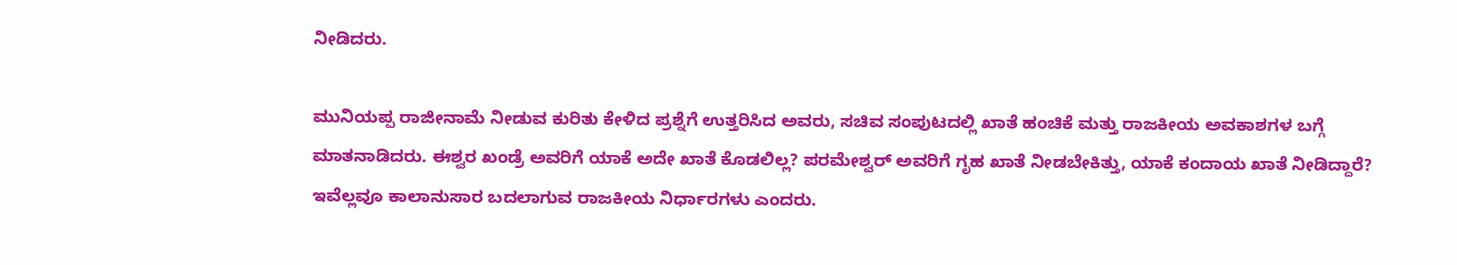ನೀಡಿದರು.

ಮುನಿಯಪ್ಪ ರಾಜೀನಾಮೆ ನೀಡುವ ಕುರಿತು ಕೇಳಿದ ಪ್ರಶ್ನೆಗೆ ಉತ್ತರಿಸಿದ ಅವರು, ಸಚಿವ ಸಂಪುಟದಲ್ಲಿ ಖಾತೆ ಹಂಚಿಕೆ ಮತ್ತು ರಾಜಕೀಯ ಅವಕಾಶಗಳ ಬಗ್ಗೆ ಮಾತನಾಡಿದರು. ಈಶ್ವರ ಖಂಡ್ರೆ ಅವರಿಗೆ ಯಾಕೆ ಅದೇ ಖಾತೆ ಕೊಡಲಿಲ್ಲ? ಪರಮೇಶ್ವರ್‌ ಅವರಿಗೆ ಗೃಹ ಖಾತೆ ನೀಡಬೇಕಿತ್ತು, ಯಾಕೆ ಕಂದಾಯ ಖಾತೆ ನೀಡಿದ್ದಾರೆ? ಇವೆಲ್ಲವೂ ಕಾಲಾನುಸಾರ ಬದಲಾಗುವ ರಾಜಕೀಯ ನಿರ್ಧಾರಗಳು ಎಂದರು.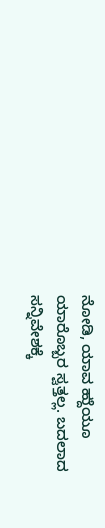ನೋಡಿ, ಯಾವ ಹ್ದುೆಯೂ ಯಾರೊಬ್ಬರ ಸ್ವತ್ತಲ್ಲ. ಬದಲಾದ ಸನ್ನಿವೇಶಕ್ಕೆ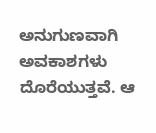ಅನುಗುಣವಾಗಿ ಅವಕಾಶಗಳು ದೊರೆಯುತ್ತವೆ. ಆ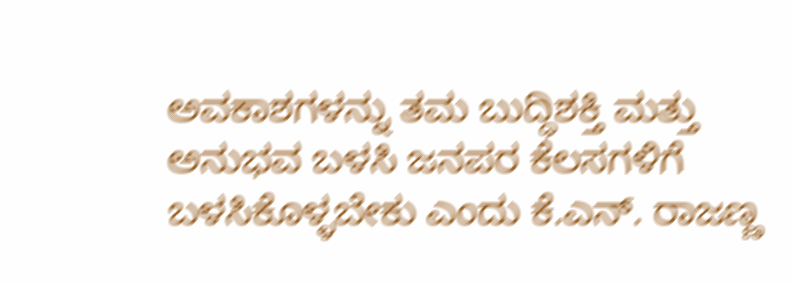ಅವಕಾಶಗಳನ್ನು ತಮ ಬುದ್ಧಿಶಕ್ತಿ ಮತ್ತು ಅನುಭವ ಬಳಸಿ ಜನಪರ ಕೆಲಸಗಳಿಗೆ ಬಳಸಿಕೊಳ್ಳಬೇಕು ಎಂದು ಕೆ.ಎನ್‌. ರಾಜಣ್ಣ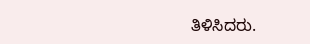ತಿಳಿಸಿದರು.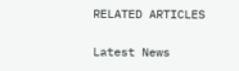RELATED ARTICLES

Latest News